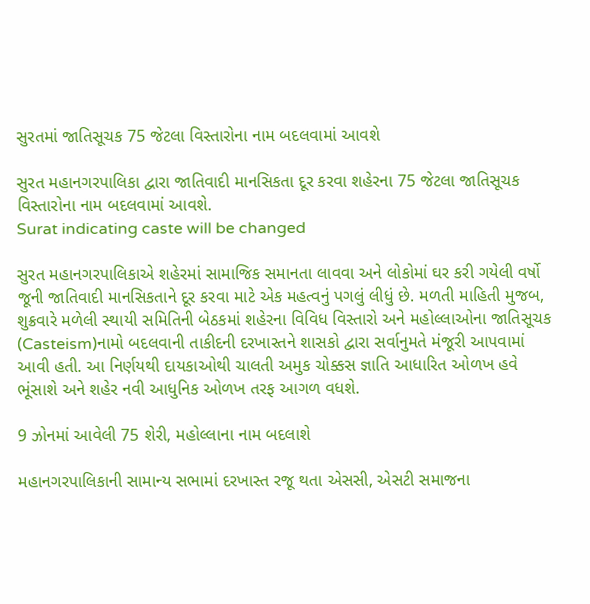સુરતમાં જાતિસૂચક 75 જેટલા વિસ્તારોના નામ બદલવામાં આવશે

સુરત મહાનગરપાલિકા દ્વારા જાતિવાદી માનસિકતા દૂર કરવા શહેરના 75 જેટલા જાતિસૂચક વિસ્તારોના નામ બદલવામાં આવશે.
Surat indicating caste will be changed

સુરત મહાનગરપાલિકાએ શહેરમાં સામાજિક સમાનતા લાવવા અને લોકોમાં ઘર કરી ગયેલી વર્ષો જૂની જાતિવાદી માનસિકતાને દૂર કરવા માટે એક મહત્વનું પગલું લીધું છે. મળતી માહિતી મુજબ, શુક્રવારે મળેલી સ્થાયી સમિતિની બેઠકમાં શહેરના વિવિધ વિસ્તારો અને મહોલ્લાઓના જાતિસૂચક (Casteism)નામો બદલવાની તાકીદની દરખાસ્તને શાસકો દ્વારા સર્વાનુમતે મંજૂરી આપવામાં આવી હતી. આ નિર્ણયથી દાયકાઓથી ચાલતી અમુક ચોક્કસ જ્ઞાતિ આધારિત ઓળખ હવે ભૂંસાશે અને શહેર નવી આધુનિક ઓળખ તરફ આગળ વધશે.

9 ઝોનમાં આવેલી 75 શેરી, મહોલ્લાના નામ બદલાશે

મહાનગરપાલિકાની સામાન્ય સભામાં દરખાસ્ત રજૂ થતા એસસી, એસટી સમાજના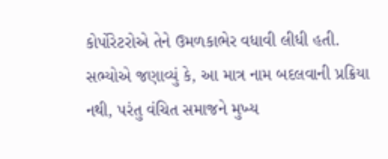કોર્પોરેટરોએ તેને ઉમળકાભેર વધાવી લીધી હતી. સભ્યોએ જણાવ્યું કે, આ માત્ર નામ બદલવાની પ્રક્રિયા નથી, પરંતુ વંચિત સમાજને મુખ્ય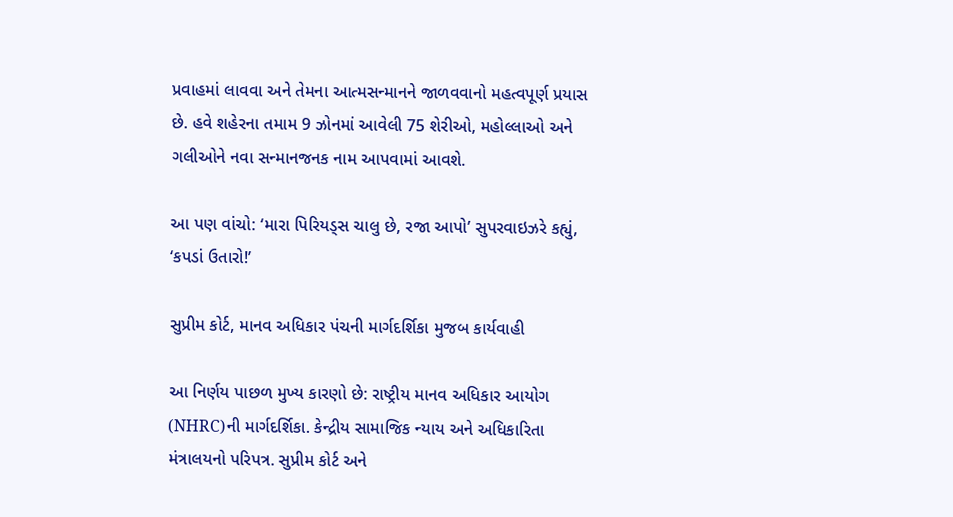પ્રવાહમાં લાવવા અને તેમના આત્મસન્માનને જાળવવાનો મહત્વપૂર્ણ પ્રયાસ છે. હવે શહેરના તમામ 9 ઝોનમાં આવેલી 75 શેરીઓ, મહોલ્લાઓ અને ગલીઓને નવા સન્માનજનક નામ આપવામાં આવશે.

આ પણ વાંચો: ‘મારા પિરિયડ્સ ચાલુ છે, રજા આપો’ સુપરવાઇઝરે કહ્યું, ‘કપડાં ઉતારો!’

સુપ્રીમ કોર્ટ, માનવ અધિકાર પંચની માર્ગદર્શિકા મુજબ કાર્યવાહી

આ નિર્ણય પાછળ મુખ્ય કારણો છે: રાષ્ટ્રીય માનવ અધિકાર આયોગ (NHRC)ની માર્ગદર્શિકા. કેન્દ્રીય સામાજિક ન્યાય અને અધિકારિતા મંત્રાલયનો પરિપત્ર. સુપ્રીમ કોર્ટ અને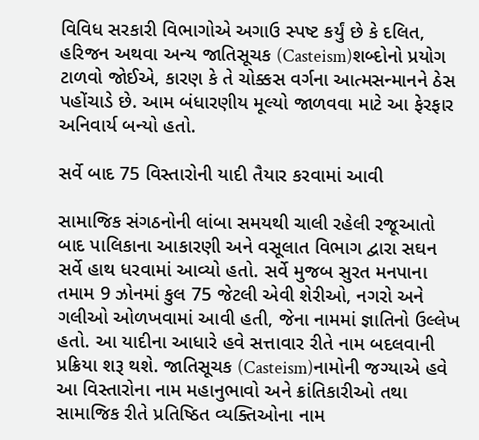વિવિધ સરકારી વિભાગોએ અગાઉ સ્પષ્ટ કર્યું છે કે દલિત, હરિજન અથવા અન્ય જાતિસૂચક (Casteism)શબ્દોનો પ્રયોગ ટાળવો જોઈએ, કારણ કે તે ચોક્કસ વર્ગના આત્મસન્માનને ઠેસ પહોંચાડે છે. આમ બંધારણીય મૂલ્યો જાળવવા માટે આ ફેરફાર અનિવાર્ય બન્યો હતો.

સર્વે બાદ 75 વિસ્તારોની યાદી તૈયાર કરવામાં આવી

સામાજિક સંગઠનોની લાંબા સમયથી ચાલી રહેલી રજૂઆતો બાદ પાલિકાના આકારણી અને વસૂલાત વિભાગ દ્વારા સઘન સર્વે હાથ ધરવામાં આવ્યો હતો. સર્વે મુજબ સુરત મનપાના તમામ 9 ઝોનમાં કુલ 75 જેટલી એવી શેરીઓ, નગરો અને ગલીઓ ઓળખવામાં આવી હતી, જેના નામમાં જ્ઞાતિનો ઉલ્લેખ હતો. આ યાદીના આધારે હવે સત્તાવાર રીતે નામ બદલવાની પ્રક્રિયા શરૂ થશે. જાતિસૂચક (Casteism)નામોની જગ્યાએ હવે આ વિસ્તારોના નામ મહાનુભાવો અને ક્રાંતિકારીઓ તથા સામાજિક રીતે પ્રતિષ્ઠિત વ્યક્તિઓના નામ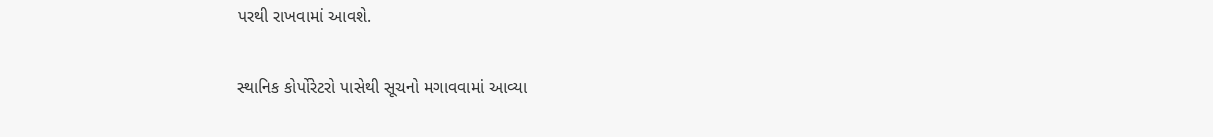પરથી રાખવામાં આવશે.

સ્થાનિક કોર્પોરેટરો પાસેથી સૂચનો મગાવવામાં આવ્યા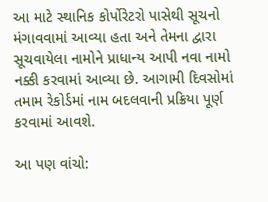આ માટે સ્થાનિક કોર્પોરેટરો પાસેથી સૂચનો મંગાવવામાં આવ્યા હતા અને તેમના દ્વારા સૂચવાયેલા નામોને પ્રાધાન્ય આપી નવા નામો નક્કી કરવામાં આવ્યા છે. આગામી દિવસોમાં તમામ રેકોર્ડમાં નામ બદલવાની પ્રક્રિયા પૂર્ણ કરવામાં આવશે.

આ પણ વાંચો: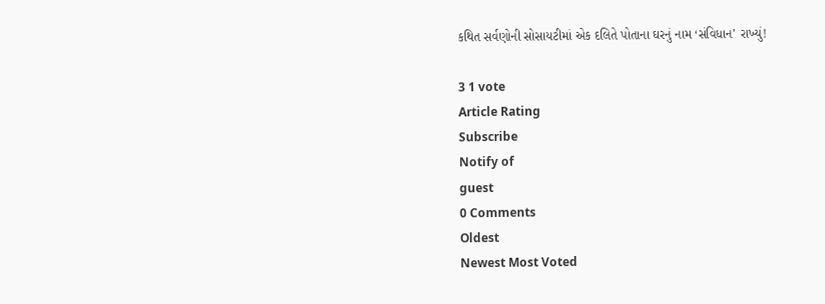કથિત સર્વણોની સોસાયટીમાં એક દલિતે પોતાના ઘરનું નામ ‘સંવિધાન’ રાખ્યું!

3 1 vote
Article Rating
Subscribe
Notify of
guest
0 Comments
Oldest
Newest Most Voted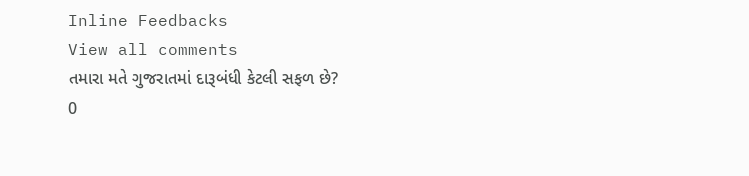Inline Feedbacks
View all comments
તમારા મતે ગુજરાતમાં દારૂબંધી કેટલી સફળ છે?
0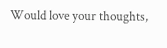Would love your thoughts,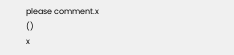please comment.x
()
x